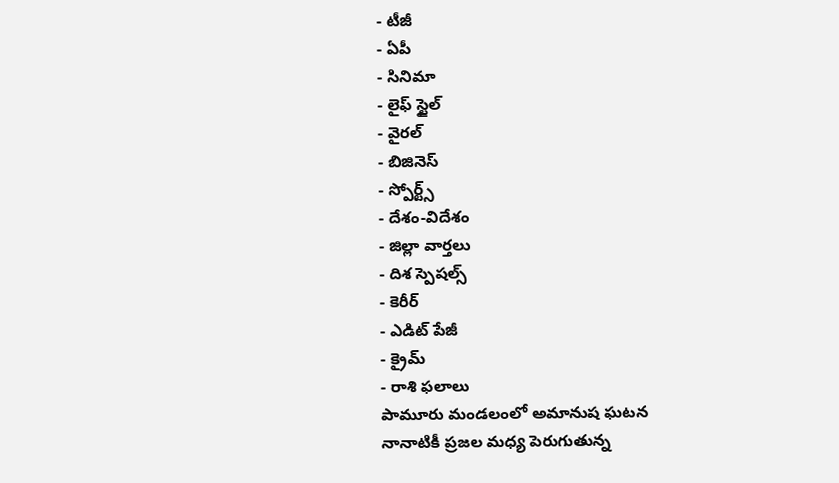- టీజీ
- ఏపీ
- సినిమా
- లైఫ్ స్టైల్
- వైరల్
- బిజినెస్
- స్పోర్ట్స్
- దేశం-విదేశం
- జిల్లా వార్తలు
- దిశ స్పెషల్స్
- కెరీర్
- ఎడిట్ పేజీ
- క్రైమ్
- రాశి ఫలాలు
పామూరు మండలంలో అమానుష ఘటన
నానాటికీ ప్రజల మధ్య పెరుగుతున్న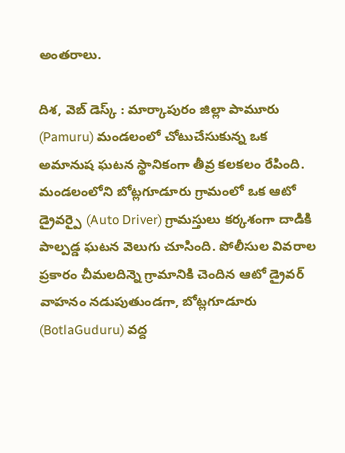అంతరాలు.

దిశ, వెబ్ డెస్క్ : మార్కాపురం జిల్లా పామూరు (Pamuru) మండలంలో చోటుచేసుకున్న ఒక అమానుష ఘటన స్థానికంగా తీవ్ర కలకలం రేపింది. మండలంలోని బోట్లగూడూరు గ్రామంలో ఒక ఆటో డ్రైవర్పై (Auto Driver) గ్రామస్తులు కర్కశంగా దాడికి పాల్పడ్డ ఘటన వెలుగు చూసింది. పోలీసుల వివరాల ప్రకారం చీమలదిన్నె గ్రామానికి చెందిన ఆటో డ్రైవర్ వాహనం నడుపుతుండగా, బోట్లగూడూరు (BotlaGuduru) వద్ద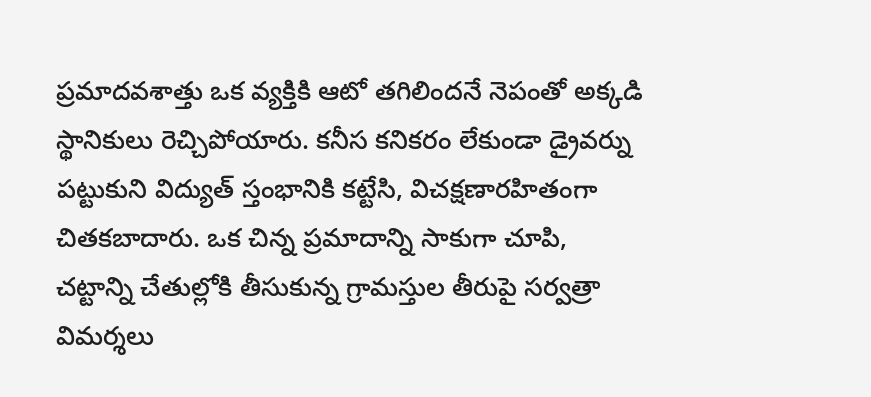ప్రమాదవశాత్తు ఒక వ్యక్తికి ఆటో తగిలిందనే నెపంతో అక్కడి స్థానికులు రెచ్చిపోయారు. కనీస కనికరం లేకుండా డ్రైవర్ను పట్టుకుని విద్యుత్ స్తంభానికి కట్టేసి, విచక్షణారహితంగా చితకబాదారు. ఒక చిన్న ప్రమాదాన్ని సాకుగా చూపి, చట్టాన్ని చేతుల్లోకి తీసుకున్న గ్రామస్తుల తీరుపై సర్వత్రా విమర్శలు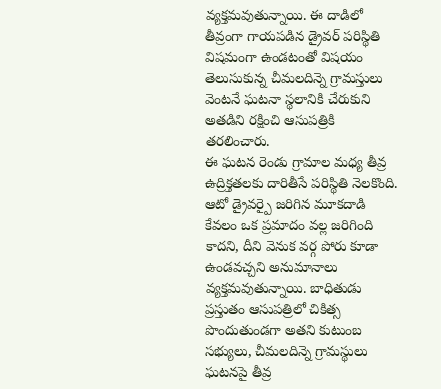వ్యక్తమవుతున్నాయి. ఈ దాడిలో తీవ్రంగా గాయపడిన డ్రైవర్ పరిస్థితి విషమంగా ఉండటంతో విషయం తెలుసుకున్న చీమలదిన్నె గ్రామస్తులు వెంటనే ఘటనా స్థలానికి చేరుకుని అతడిని రక్షించి ఆసుపత్రికి తరలించారు.
ఈ ఘటన రెండు గ్రామాల మధ్య తీవ్ర ఉద్రిక్తతలకు దారితీసే పరిస్థితి నెలకొంది. ఆటో డ్రైవర్పై జరిగిన మూకదాడి కేవలం ఒక ప్రమాదం వల్ల జరిగింది కాదని, దీని వెనుక వర్గ పోరు కూడా ఉండవచ్చని అనుమానాలు వ్యక్తమవుతున్నాయి. బాధితుడు ప్రస్తుతం ఆసుపత్రిలో చికిత్స పొందుతుండగా అతని కుటుంబ సభ్యులు, చీమలదిన్నె గ్రామస్థులు ఘటనపై తీవ్ర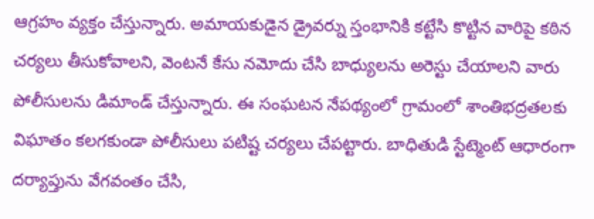ఆగ్రహం వ్యక్తం చేస్తున్నారు. అమాయకుడైన డ్రైవర్ను స్తంభానికి కట్టేసి కొట్టిన వారిపై కఠిన చర్యలు తీసుకోవాలని, వెంటనే కేసు నమోదు చేసి బాధ్యులను అరెస్టు చేయాలని వారు పోలీసులను డిమాండ్ చేస్తున్నారు. ఈ సంఘటన నేపథ్యంలో గ్రామంలో శాంతిభద్రతలకు విఘాతం కలగకుండా పోలీసులు పటిష్ట చర్యలు చేపట్టారు. బాధితుడి స్టేట్మెంట్ ఆధారంగా దర్యాప్తును వేగవంతం చేసి,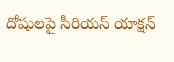దోషులపై సీరియస్ యాక్షన్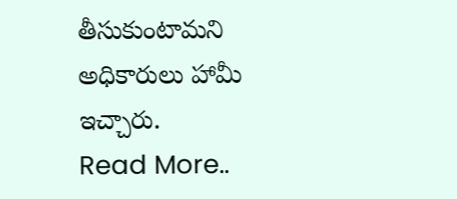తీసుకుంటామని అధికారులు హామీ ఇచ్చారు.
Read More..